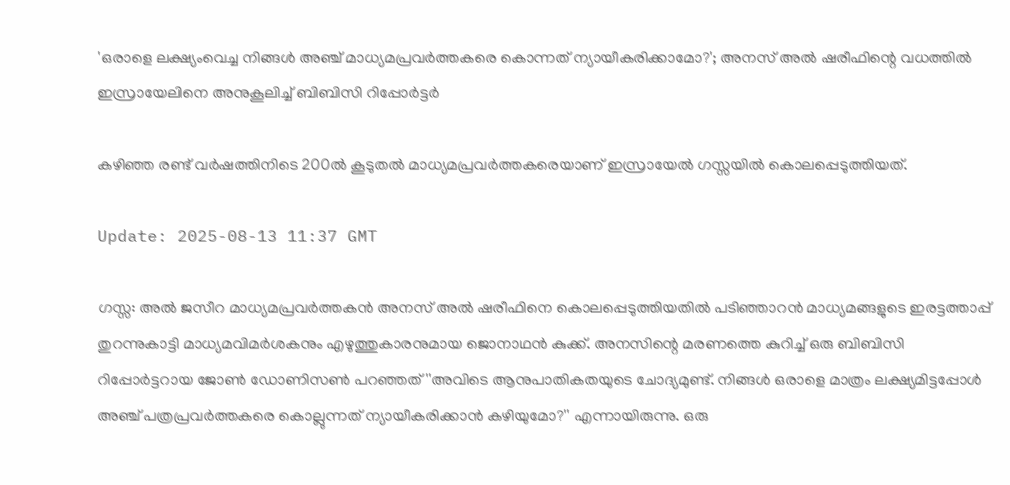'ഒരാളെ ലക്ഷ്യംവെച്ച നിങ്ങൾ അഞ്ച് മാധ്യമപ്രവർത്തകരെ കൊന്നത് ന്യായീകരിക്കാമോ?'; അനസ് അൽ ഷരീഫിന്റെ വധത്തിൽ ഇസ്രായേലിനെ അനുകൂലിച്ച് ബിബിസി റിപ്പോർട്ടർ

കഴിഞ്ഞ രണ്ട് വർഷത്തിനിടെ 200ൽ കൂടുതൽ മാധ്യമപ്രവർത്തകരെയാണ് ഇസ്രായേൽ ഗസ്സയിൽ കൊലപ്പെടുത്തിയത്.

Update: 2025-08-13 11:37 GMT

ഗസ്സ: അൽ ജസീറ മാധ്യമപ്രവർത്തകൻ അനസ് അൽ ഷരീഫിനെ കൊലപ്പെടുത്തിയതിൽ പടിഞ്ഞാറൻ മാധ്യമങ്ങളുടെ ഇരട്ടത്താപ്പ് തുറന്നുകാട്ടി മാധ്യമവിമർശകനും എഴുത്തുകാരനുമായ ജൊനാഥൻ കുക്ക്. അനസിന്റെ മരണത്തെ കുറിച്ച് ഒരു ബിബിസി റിപ്പോർട്ടറായ ജോൺ ഡോണിസൺ പറഞ്ഞത് ''അവിടെ ആനുപാതികതയുടെ ചോദ്യമുണ്ട്. നിങ്ങൾ ഒരാളെ മാത്രം ലക്ഷ്യമിട്ടപ്പോൾ അഞ്ച് പത്രപ്രവർത്തകരെ കൊല്ലുന്നത് ന്യായീകരിക്കാൻ കഴിയുമോ?'' എന്നായിരുന്നു. ഒരു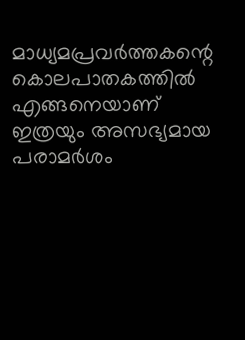മാധ്യമപ്രവർത്തകന്റെ കൊലപാതകത്തിൽ എങ്ങനെയാണ് ഇത്രയും അസഭ്യമായ പരാമർശം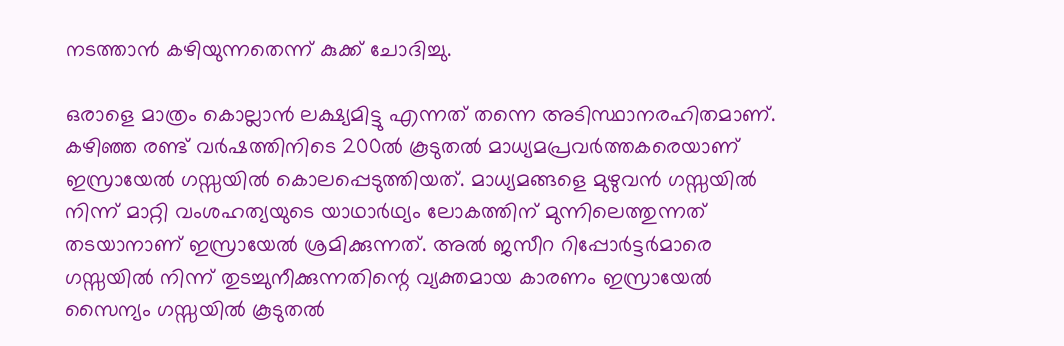നടത്താൻ കഴിയുന്നതെന്ന് കുക്ക് ചോദിച്ചു.

ഒരാളെ മാത്രം കൊല്ലാൻ ലക്ഷ്യമിട്ടു എന്നത് തന്നെ അടിസ്ഥാനരഹിതമാണ്. കഴിഞ്ഞ രണ്ട് വർഷത്തിനിടെ 200ൽ കൂടുതൽ മാധ്യമപ്രവർത്തകരെയാണ് ഇസ്രായേൽ ഗസ്സയിൽ കൊലപ്പെടുത്തിയത്. മാധ്യമങ്ങളെ മുഴുവൻ ഗസ്സയിൽ നിന്ന് മാറ്റി വംശഹത്യയുടെ യാഥാർഥ്യം ലോകത്തിന് മുന്നിലെത്തുന്നത് തടയാനാണ് ഇസ്രായേൽ ശ്രമിക്കുന്നത്. അൽ ജസീറ റിപ്പോർട്ടർമാരെ ഗസ്സയിൽ നിന്ന് തുടച്ചുനീക്കുന്നതിന്റെ വ്യക്തമായ കാരണം ഇസ്രായേൽ സൈന്യം ഗസ്സയിൽ കൂടുതൽ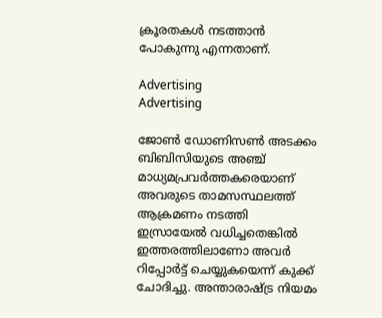ക്രൂരതകൾ നടത്താൻ പോകുന്നു എന്നതാണ്.

Advertising
Advertising

ജോൺ ഡോണിസൺ അടക്കം ബിബിസിയുടെ അഞ്ച് മാധ്യമപ്രവർത്തകരെയാണ് അവരുടെ താമസസ്ഥലത്ത് ആക്രമണം നടത്തി ഇസ്രായേൽ വധിച്ചതെങ്കിൽ ഇത്തരത്തിലാണോ അവർ റിപ്പോർട്ട് ചെയ്യുകയെന്ന് കുക്ക് ചോദിച്ചു. അന്താരാഷ്ട്ര നിയമം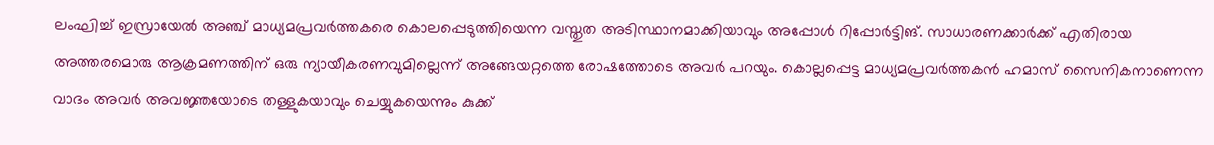ലംഘിച്ച് ഇസ്രായേൽ അഞ്ച് മാധ്യമപ്രവർത്തകരെ കൊലപ്പെടുത്തിയെന്ന വസ്തുത അടിസ്ഥാനമാക്കിയാവും അപ്പോൾ റിപ്പോർട്ടിങ്. സാധാരണക്കാർക്ക് എതിരായ അത്തരമൊരു ആക്രമണത്തിന് ഒരു ന്യായീകരണവുമില്ലെന്ന് അങ്ങേയറ്റത്തെ രോഷത്തോടെ അവർ പറയും. കൊല്ലപ്പെട്ട മാധ്യമപ്രവർത്തകൻ ഹമാസ് സൈനികനാണെന്ന വാദം അവർ അവജ്ഞയോടെ തള്ളുകയാവും ചെയ്യുകയെന്നും കുക്ക്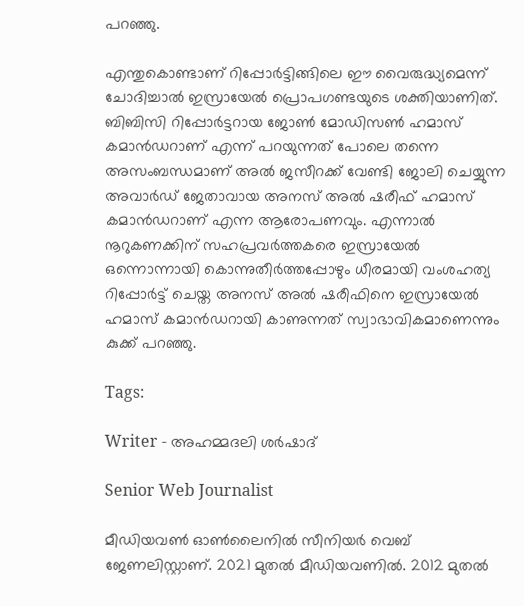പറഞ്ഞു.

എന്തുകൊണ്ടാണ് റിപ്പോർട്ടിങ്ങിലെ ഈ വൈരുദ്ധ്യമെന്ന് ചോദിച്ചാൽ ഇസ്രായേൽ പ്രൊപഗണ്ടയുടെ ശക്തിയാണിത്. ബിബിസി റിപ്പോർട്ടറായ ജോൺ മോഡിസൺ ഹമാസ് കമാൻഡറാണ് എന്ന് പറയുന്നത് പോലെ തന്നെ അസംബന്ധമാണ് അൽ ജസീറക്ക് വേണ്ടി ജോലി ചെയ്യുന്ന അവാർഡ് ജേതാവായ അനസ് അൽ ഷരീഫ് ഹമാസ് കമാൻഡറാണ് എന്ന ആരോപണവും. എന്നാൽ നൂറുകണക്കിന് സഹപ്രവർത്തകരെ ഇസ്രായേൽ ഒന്നൊന്നായി കൊന്നുതീർത്തപ്പോഴും ധീരമായി വംശഹത്യ റിപ്പോർട്ട് ചെയ്ത അനസ് അൽ ഷരീഫിനെ ഇസ്രായേൽ ഹമാസ് കമാൻഡറായി കാണുന്നത് സ്വാഭാവികമാണെന്നും കുക്ക് പറഞ്ഞു.

Tags:

Writer - അഹമ്മദലി ശര്‍ഷാദ്

Senior Web Journalist

മീഡിയവൺ ഓൺലൈനിൽ സീനിയർ വെബ് ജേണലിസ്റ്റാണ്. 2021 മുതൽ മീഡിയവണിൽ. 2012 മുതൽ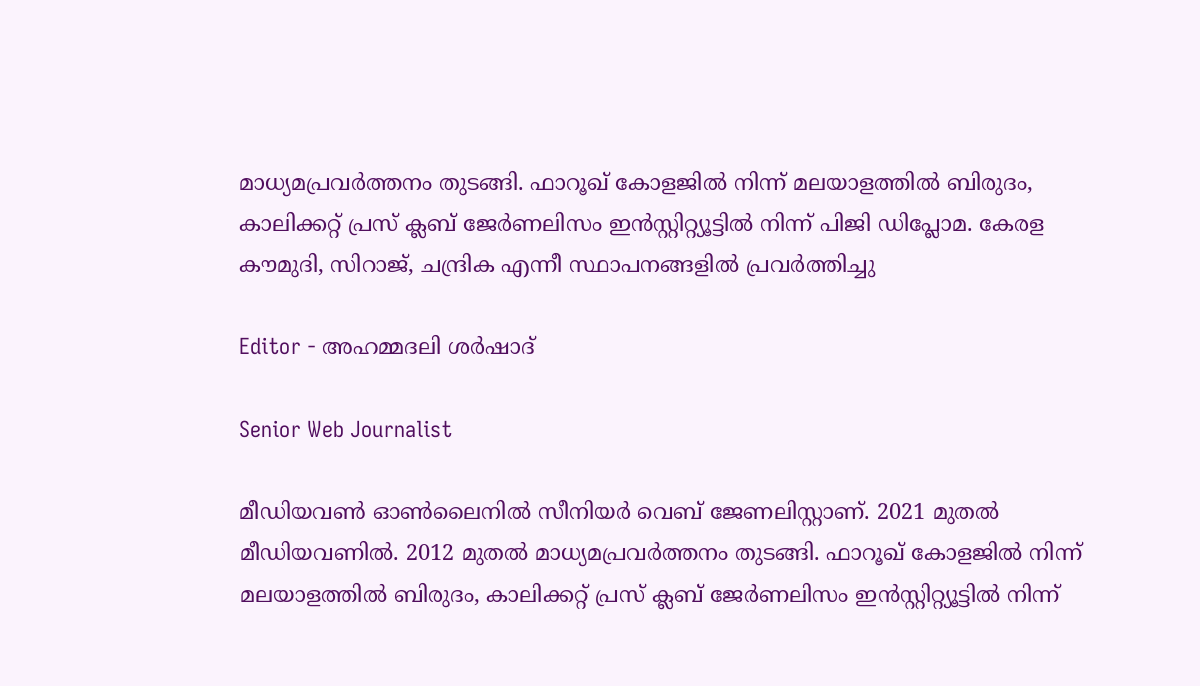മാധ്യമപ്രവർത്തനം തുടങ്ങി. ഫാറൂഖ് കോളജിൽ നിന്ന് മലയാളത്തിൽ ബിരുദം, കാലിക്കറ്റ് പ്രസ് ക്ലബ് ജേർണലിസം ഇൻസ്റ്റിറ്റ്യൂട്ടിൽ നിന്ന് പിജി ഡിപ്ലോമ. കേരള കൗമുദി, സിറാജ്, ചന്ദ്രിക എന്നീ സ്ഥാപനങ്ങളിൽ പ്രവർത്തിച്ചു

Editor - അഹമ്മദലി ശര്‍ഷാദ്

Senior Web Journalist

മീഡിയവൺ ഓൺലൈനിൽ സീനിയർ വെബ് ജേണലിസ്റ്റാണ്. 2021 മുതൽ മീഡിയവണിൽ. 2012 മുതൽ മാധ്യമപ്രവർത്തനം തുടങ്ങി. ഫാറൂഖ് കോളജിൽ നിന്ന് മലയാളത്തിൽ ബിരുദം, കാലിക്കറ്റ് പ്രസ് ക്ലബ് ജേർണലിസം ഇൻസ്റ്റിറ്റ്യൂട്ടിൽ നിന്ന്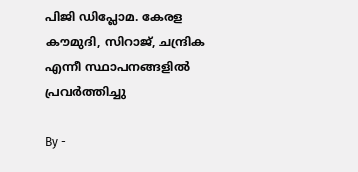പിജി ഡിപ്ലോമ. കേരള കൗമുദി, സിറാജ്, ചന്ദ്രിക എന്നീ സ്ഥാപനങ്ങളിൽ പ്രവർത്തിച്ചു

By -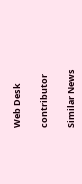Web Desk

contributor

Similar News